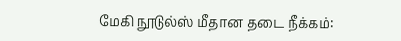மேகி நூடுல்ஸ் மீதான தடை நீக்கம்: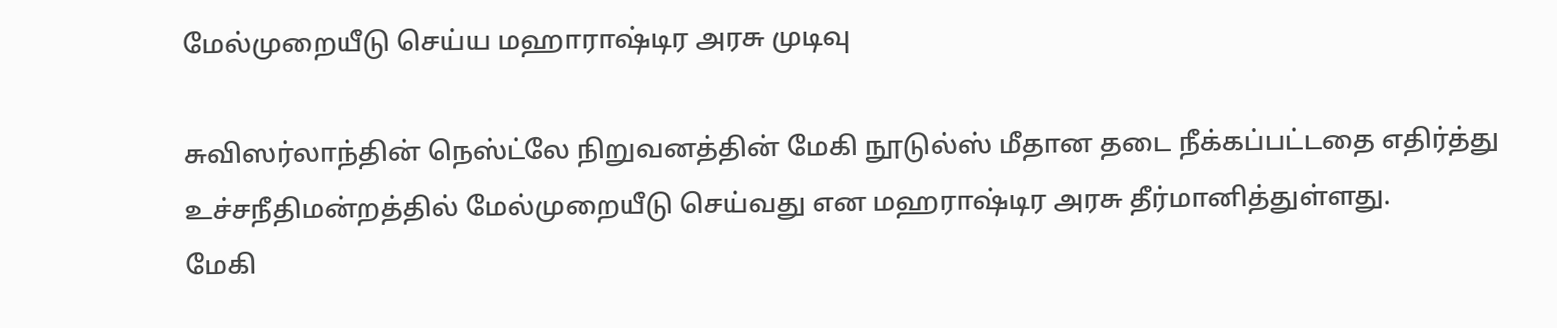மேல்முறையீடு செய்ய மஹாராஷ்டிர அரசு முடிவு

சுவிஸர்லாந்தின் நெஸ்ட்லே நிறுவனத்தின் மேகி நூடுல்ஸ் மீதான தடை நீக்கப்பட்டதை எதிர்த்து உச்சநீதிமன்றத்தில் மேல்முறையீடு செய்வது என மஹராஷ்டிர அரசு தீர்மானித்துள்ளது.
மேகி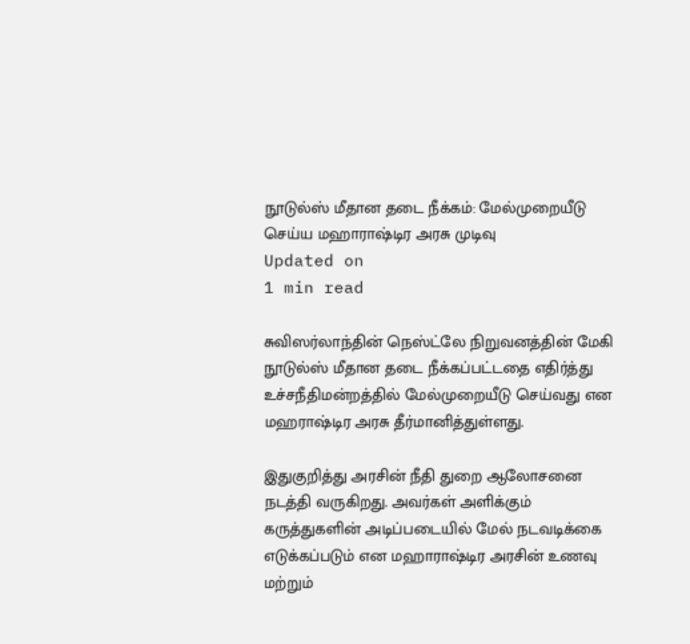நூடுல்ஸ் மீதான தடை நீக்கம்: மேல்முறையீடு செய்ய மஹாராஷ்டிர அரசு முடிவு
Updated on
1 min read

சுவிஸர்லாந்தின் நெஸ்ட்லே நிறுவனத்தின் மேகி நூடுல்ஸ் மீதான தடை நீக்கப்பட்டதை எதிர்த்து உச்சநீதிமன்றத்தில் மேல்முறையீடு செய்வது என மஹராஷ்டிர அரசு தீர்மானித்துள்ளது.

இதுகுறித்து அரசின் நீதி துறை ஆலோசனை நடத்தி வருகிறது. அவர்கள் அளிக்கும் கருத்துகளின் அடிப்படையில் மேல் நடவடிக்கை எடுக்கப்படும் என மஹாராஷ்டிர அரசின் உணவு மற்றும்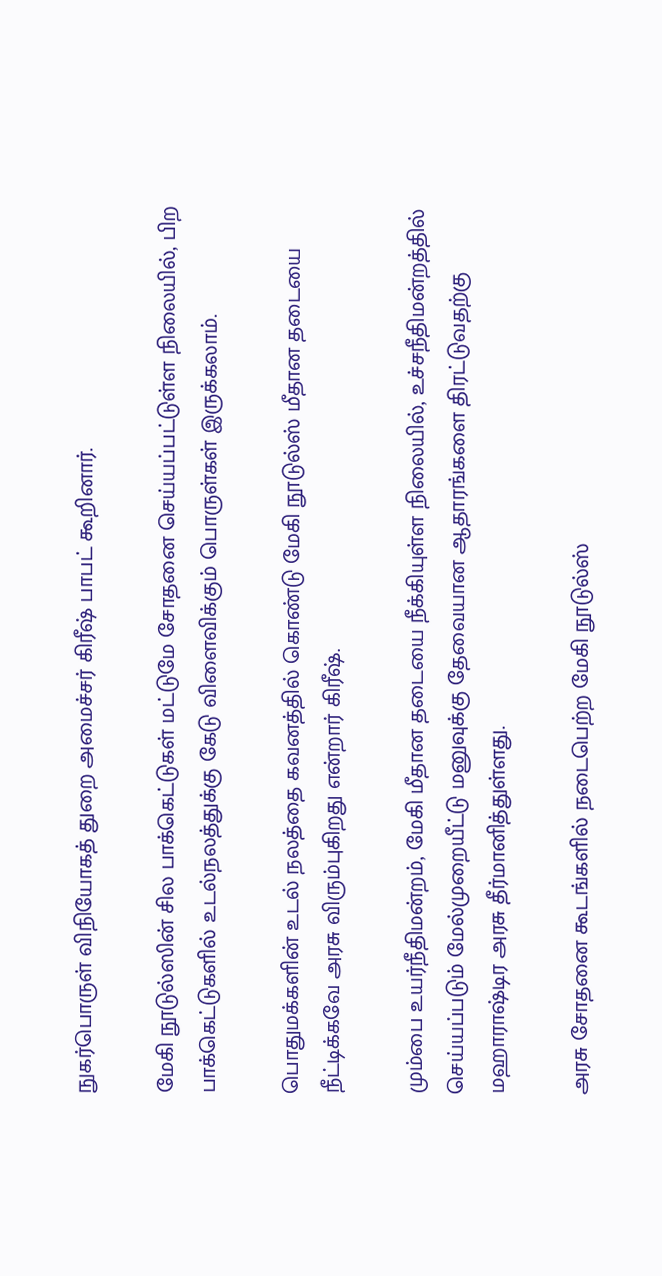நுகர்பொருள் விநியோகத் துறை அமைச்சர் கிரீஷ் பாபட் கூறினார்.

மேகி நூடுல்ஸின் சில பாக்கெட்டுகள் மட்டுமே சோதனை செய்யப்பட்டுள்ள நிலையில், பிற பாக்கெட்டுகளில் உடல்நலத்துக்கு கேடு விளைவிக்கும் பொருள்கள் இருக்கலாம்.

பொதுமக்களின் உடல் நலத்தை கவனத்தில் கொண்டு மேகி நூடுல்ஸ் மீதான தடையை நீட்டிக்கவே அரசு விரும்புகிறது என்றார் கிரீஷ்.

மும்பை உயர்நீதிமன்றம், மேகி மீதான தடையை நீக்கியுள்ள நிலையில், உச்சநீதிமன்றத்தில் செய்யப்படும் மேல்முறையீட்டு மனுவுக்கு தேவையான ஆதாரங்களை திரட்டுவதற்கு மஹாராஷ்டிர அரசு தீர்மானித்துள்ளது.

அரசு சோதனை கூடங்களில் நடைபெற்ற மேகி நூடுல்ஸ்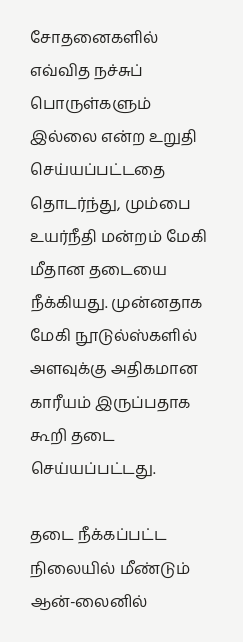சோதனைகளில் எவ்வித நச்சுப் பொருள்களும் இல்லை என்ற உறுதி செய்யப்பட்டதை தொடர்ந்து, மும்பை உயர்நீதி மன்றம் மேகி மீதான தடையை நீக்கியது. முன்னதாக மேகி நூடுல்ஸ்களில் அளவுக்கு அதிகமான காரீயம் இருப்பதாக கூறி தடை செய்யப்பட்டது.

தடை நீக்கப்பட்ட நிலையில் மீண்டும் ஆன்-லைனில்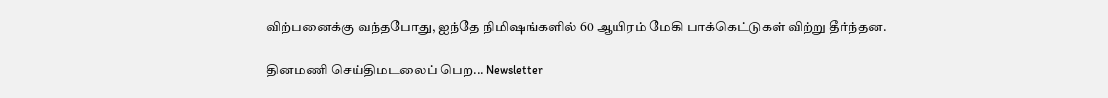விற்பனைக்கு வந்தபோது, ஐந்தே நிமிஷங்களில் 60 ஆயிரம் மேகி பாக்கெட்டுகள் விற்று தீர்ந்தன.

தினமணி செய்திமடலைப் பெற... Newsletter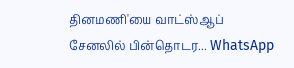தினமணி'யை வாட்ஸ்ஆப் சேனலில் பின்தொடர... WhatsApp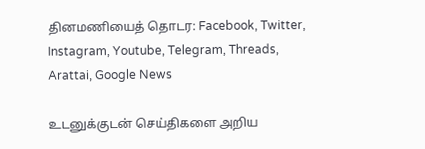தினமணியைத் தொடர: Facebook, Twitter, Instagram, Youtube, Telegram, Threads, Arattai, Google News

உடனுக்குடன் செய்திகளை அறிய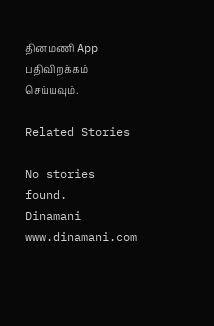தினமணி App பதிவிறக்கம் செய்யவும்.

Related Stories

No stories found.
Dinamani
www.dinamani.com